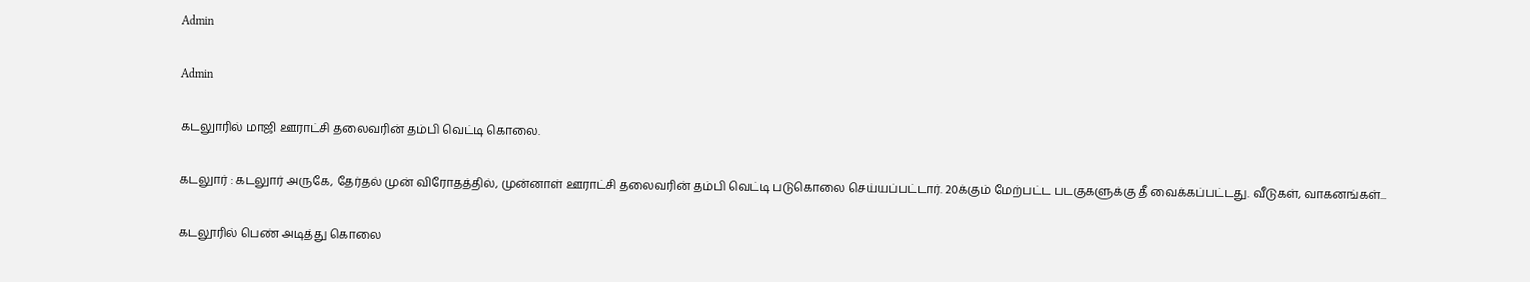Admin

Admin

கடலுாரில் மாஜி ஊராட்சி தலைவரின் தம்பி வெட்டி கொலை.

கடலுார் : கடலுார் அருகே, தேர்தல் முன் விரோதத்தில், முன்னாள் ஊராட்சி தலைவரின் தம்பி வெட்டி படுகொலை செய்யப்பட்டார். 20க்கும் மேற்பட்ட படகுகளுக்கு தீ வைக்கப்பட்டது. வீடுகள், வாகனங்கள்...

கடலூரில் பெண் அடித்து கொலை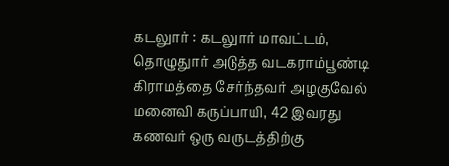கடலுார் : கடலுார் மாவட்டம், தொழுதுார் அடுத்த வடகராம்பூண்டி கிராமத்தை சேர்ந்தவர் அழகுவேல் மனைவி கருப்பாயி, 42 இவரது கணவர் ஒரு வருடத்திற்கு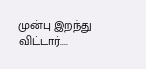முன்பு இறந்து விட்டார்....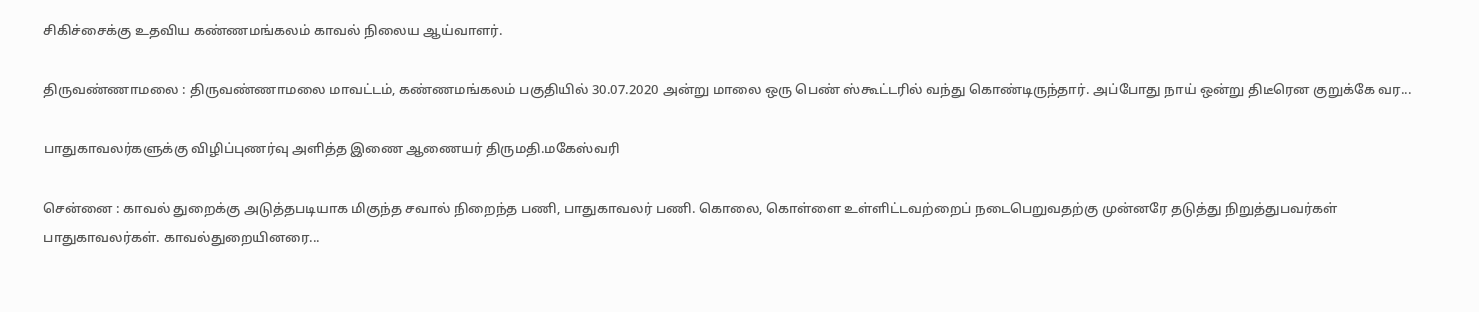சிகிச்சைக்கு உதவிய கண்ணமங்கலம் காவல் நிலைய ஆய்வாளர்.

திருவண்ணாமலை : திருவண்ணாமலை மாவட்டம், கண்ணமங்கலம் பகுதியில் 30.07.2020 அன்று மாலை ஒரு பெண் ஸ்கூட்டரில் வந்து கொண்டிருந்தார். அப்போது நாய் ஒன்று திடீரென குறுக்கே வர...

பாதுகாவலர்களுக்கு விழிப்புணர்வு அளித்த இணை ஆணையர் திருமதி.மகேஸ்வரி

சென்னை : காவல் துறைக்கு அடுத்தபடியாக மிகுந்த சவால் நிறைந்த பணி, பாதுகாவலர் பணி. கொலை, கொள்ளை உள்ளிட்டவற்றைப் நடைபெறுவதற்கு முன்னரே தடுத்து நிறுத்துபவர்கள் பாதுகாவலர்கள். காவல்துறையினரை...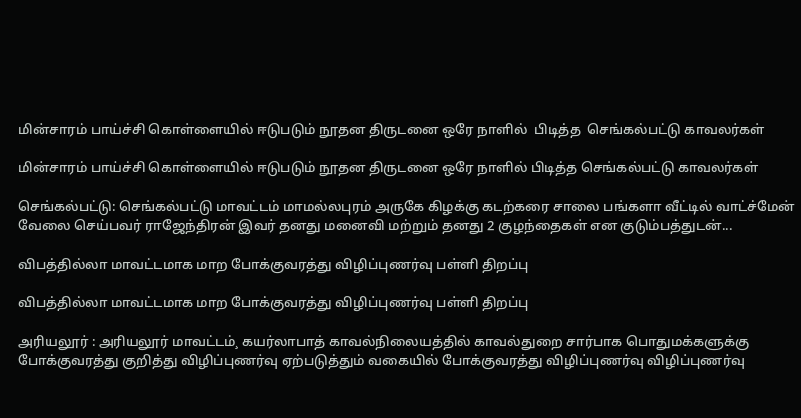மின்சாரம் பாய்ச்சி கொள்ளையில் ஈடுபடும் நூதன திருடனை ஒரே நாளில்  பிடித்த  செங்கல்பட்டு காவலர்கள்

மின்சாரம் பாய்ச்சி கொள்ளையில் ஈடுபடும் நூதன திருடனை ஒரே நாளில் பிடித்த செங்கல்பட்டு காவலர்கள்

செங்கல்பட்டு: செங்கல்பட்டு மாவட்டம் மாமல்லபுரம் அருகே கிழக்கு கடற்கரை சாலை பங்களா வீட்டில் வாட்ச்மேன் வேலை செய்பவர் ராஜேந்திரன் இவர் தனது மனைவி மற்றும் தனது 2 குழந்தைகள் என குடும்பத்துடன்...

விபத்தில்லா மாவட்டமாக மாற போக்குவரத்து விழிப்புணர்வு பள்ளி திறப்பு

விபத்தில்லா மாவட்டமாக மாற போக்குவரத்து விழிப்புணர்வு பள்ளி திறப்பு

அரியலூர் : அரியலூர் மாவட்டம்¸ கயர்லாபாத் காவல்நிலையத்தில் காவல்துறை சார்பாக பொதுமக்களுக்கு போக்குவரத்து குறித்து விழிப்புணர்வு ஏற்படுத்தும் வகையில் போக்குவரத்து விழிப்புணர்வு விழிப்புணர்வு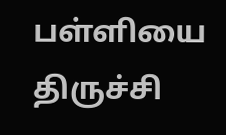பள்ளியை திருச்சி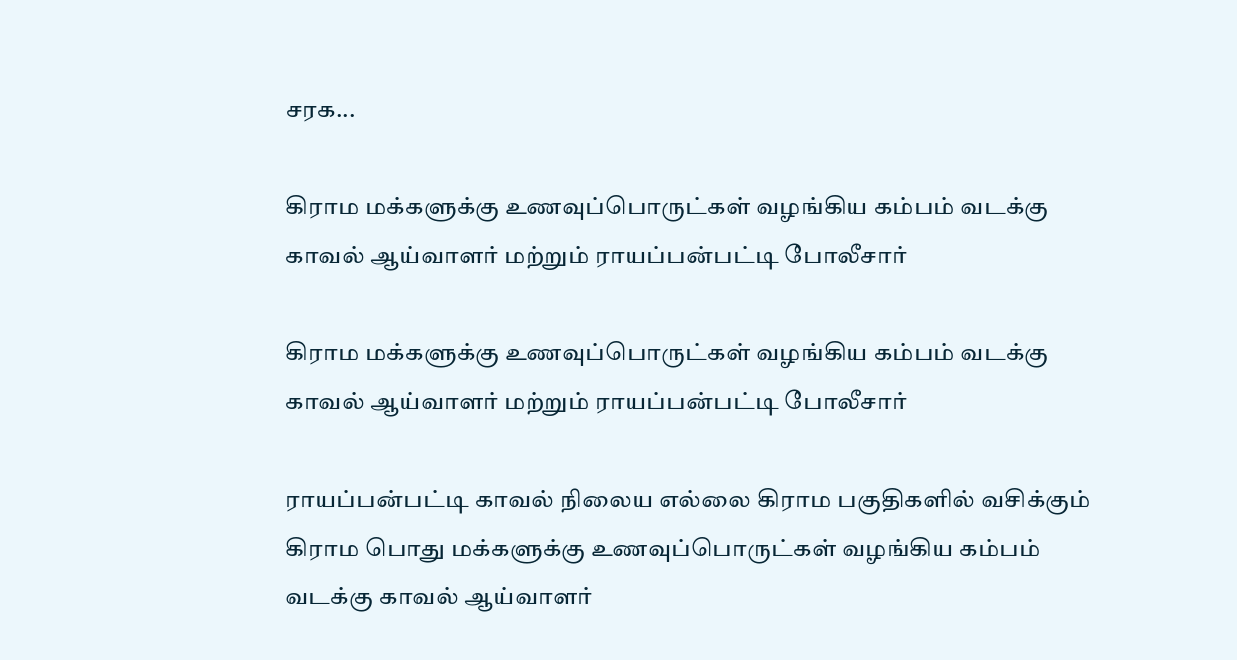சரக...

கிராம மக்களுக்கு உணவுப்பொருட்கள் வழங்கிய கம்பம் வடக்கு காவல் ஆய்வாளர் மற்றும் ராயப்பன்பட்டி போலீசார்

கிராம மக்களுக்கு உணவுப்பொருட்கள் வழங்கிய கம்பம் வடக்கு காவல் ஆய்வாளர் மற்றும் ராயப்பன்பட்டி போலீசார்

ராயப்பன்பட்டி காவல் நிலைய எல்லை கிராம பகுதிகளில் வசிக்கும் கிராம பொது மக்களுக்கு உணவுப்பொருட்கள் வழங்கிய கம்பம் வடக்கு காவல் ஆய்வாளர்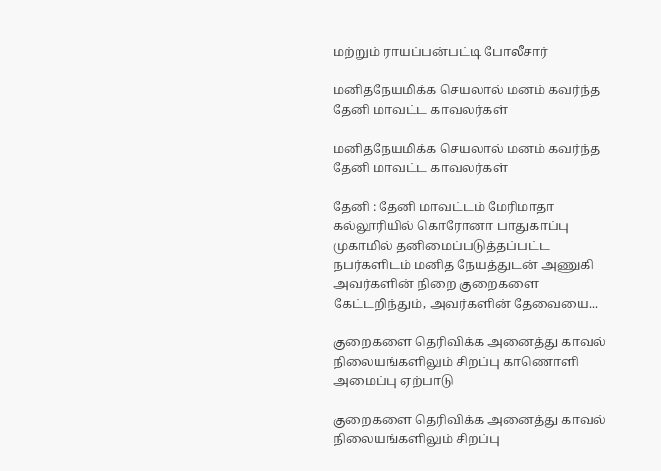மற்றும் ராயப்பன்பட்டி போலீசார்

மனிதநேயமிக்க செயலால் மனம் கவர்ந்த தேனி மாவட்ட காவலர்கள்

மனிதநேயமிக்க செயலால் மனம் கவர்ந்த தேனி மாவட்ட காவலர்கள்

தேனி : தேனி மாவட்டம் மேரிமாதா கல்லூரியில் கொரோனா பாதுகாப்பு முகாமில் தனிமைப்படுத்தப்பட்ட நபர்களிடம் மனித நேயத்துடன் அணுகி அவர்களின் நிறை குறைகளை கேட்டறிந்தும், அவர்களின் தேவையை...

குறைகளை தெரிவிக்க அனைத்து காவல் நிலையங்களிலும் சிறப்பு காணொளி அமைப்பு ஏற்பாடு

குறைகளை தெரிவிக்க அனைத்து காவல் நிலையங்களிலும் சிறப்பு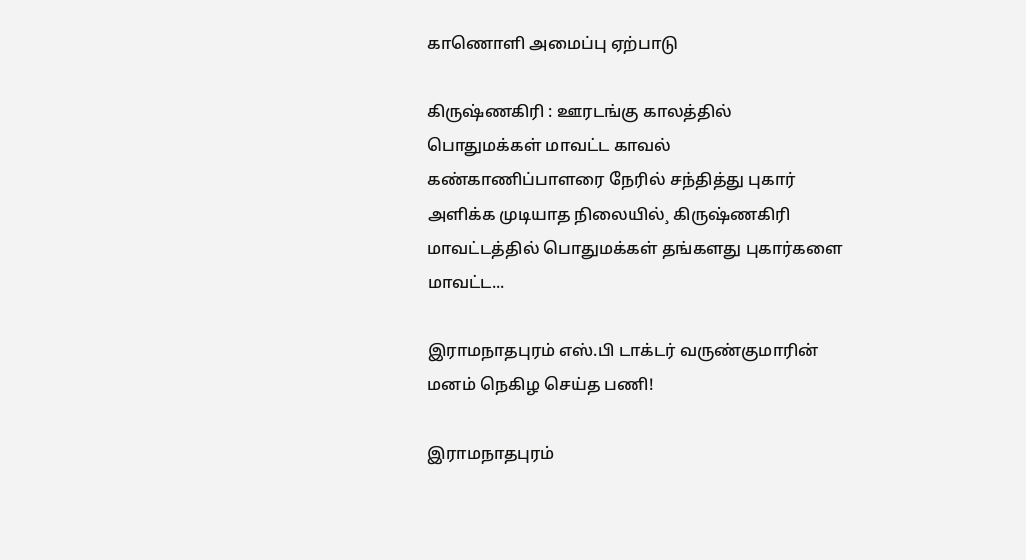காணொளி அமைப்பு ஏற்பாடு

கிருஷ்ணகிரி : ஊரடங்கு காலத்தில் பொதுமக்கள் மாவட்ட காவல் கண்காணிப்பாளரை நேரில் சந்தித்து புகார் அளிக்க முடியாத நிலையில்¸ கிருஷ்ணகிரி மாவட்டத்தில் பொதுமக்கள் தங்களது புகார்களை மாவட்ட...

இராமநாதபுரம் எஸ்.பி டாக்டர் வருண்குமாரின் மனம் நெகிழ செய்த பணி!

இராமநாதபுரம்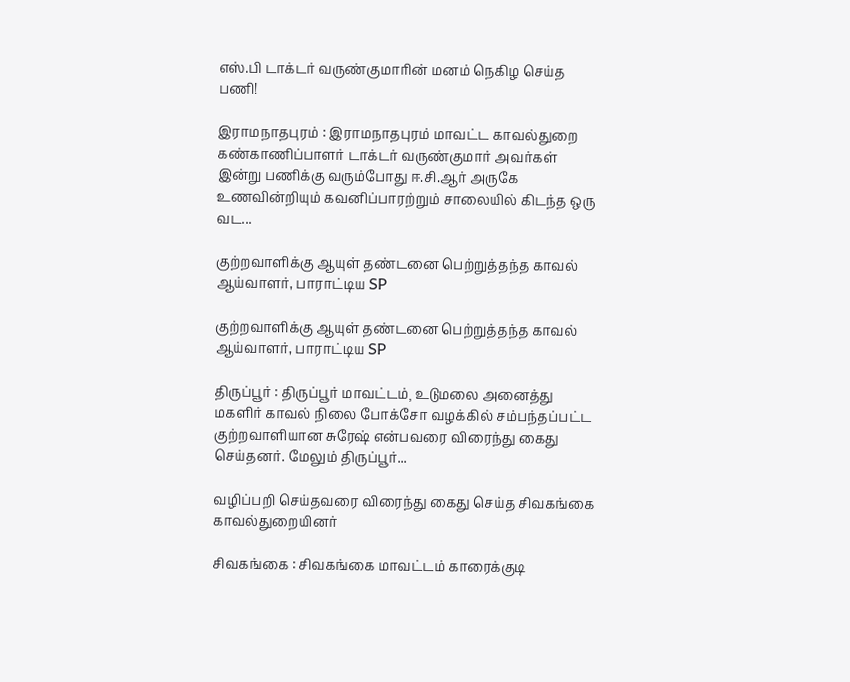எஸ்.பி டாக்டர் வருண்குமாரின் மனம் நெகிழ செய்த பணி!

இராமநாதபுரம் : இராமநாதபுரம் மாவட்ட காவல்துறை கண்காணிப்பாளர் டாக்டர் வருண்குமார் அவர்கள் இன்று பணிக்கு வரும்போது ஈ.சி.ஆர் அருகே உணவின்றியும் கவனிப்பாரற்றும் சாலையில் கிடந்த ஒரு வட...

குற்றவாளிக்கு ஆயுள் தண்டனை பெற்றுத்தந்த காவல் ஆய்வாளர், பாராட்டிய SP

குற்றவாளிக்கு ஆயுள் தண்டனை பெற்றுத்தந்த காவல் ஆய்வாளர், பாராட்டிய SP

திருப்பூர் : திருப்பூர் மாவட்டம்¸ உடுமலை அனைத்து மகளிர் காவல் நிலை போக்சோ வழக்கில் சம்பந்தப்பட்ட குற்றவாளியான சுரேஷ் என்பவரை விரைந்து கைது செய்தனர். மேலும் திருப்பூர்...

வழிப்பறி செய்தவரை விரைந்து கைது செய்த சிவகங்கை காவல்துறையினர்

சிவகங்கை : சிவகங்கை மாவட்டம் காரைக்குடி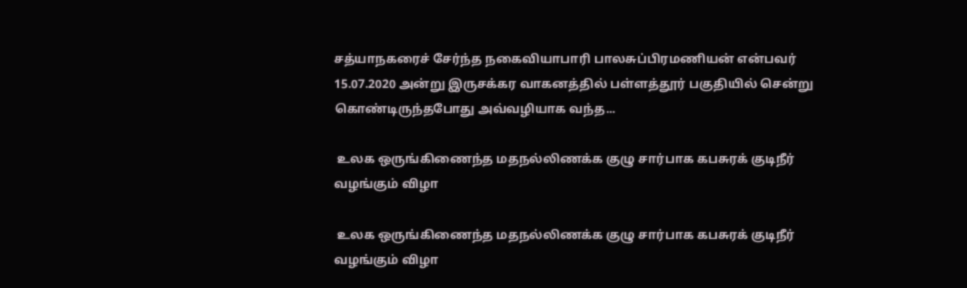சத்யாநகரைச் சேர்ந்த நகைவியாபாரி பாலசுப்பிரமணியன் என்பவர் 15.07.2020 அன்று இருசக்கர வாகனத்தில் பள்ளத்தூர் பகுதியில் சென்று கொண்டிருந்தபோது அவ்வழியாக வந்த...

 உலக ஒருங்கிணைந்த மதநல்லிணக்க குழு சார்பாக கபசுரக் குடிநீர் வழங்கும் விழா

 உலக ஒருங்கிணைந்த மதநல்லிணக்க குழு சார்பாக கபசுரக் குடிநீர் வழங்கும் விழா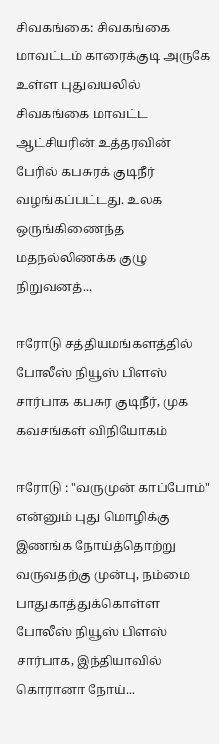சிவகங்கை: சிவகங்கை மாவட்டம் காரைக்குடி அருகே உள்ள புதுவயலில் சிவகங்கை மாவட்ட ஆட்சியரின் உத்தரவின் பேரில் கபசுரக் குடிநீர் வழங்கப்பட்டது. உலக ஒருங்கிணைந்த மதநல்லிணக்க குழு நிறுவனத்...

ஈரோடு சத்தியமங்களத்தில் போலீஸ் நியூஸ் பிளஸ் சார்பாக கபசுர குடிநீர், முக கவசங்கள் விநியோகம்

ஈரோடு : "வருமுன் காப்போம்" என்னும் புது மொழிக்கு இணங்க நோய்த்தொற்று வருவதற்கு முன்பு, நம்மை பாதுகாத்துக்கொள்ள போலீஸ் நியூஸ் பிளஸ் சார்பாக, இந்தியாவில் கொரானா நோய்...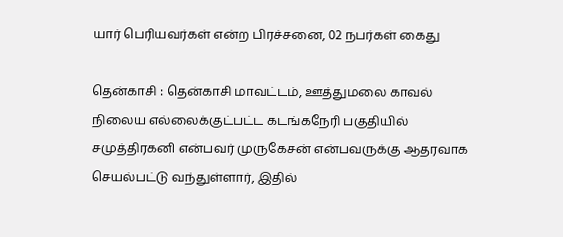யார் பெரியவர்கள் என்ற பிரச்சனை, 02 நபர்கள் கைது

தென்காசி : தென்காசி மாவட்டம், ஊத்துமலை காவல் நிலைய எல்லைக்குட்பட்ட கடங்கநேரி பகுதியில் சமுத்திரகனி என்பவர் முருகேசன் என்பவருக்கு ஆதரவாக செயல்பட்டு வந்துள்ளார், இதில்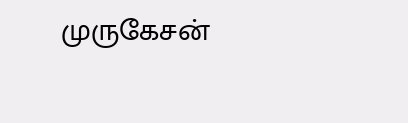முருகேசன்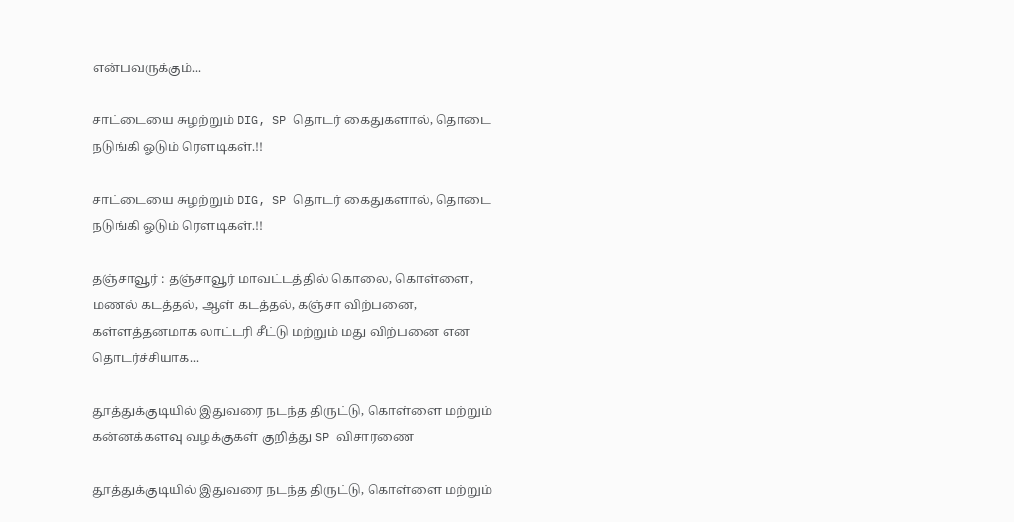என்பவருக்கும்...

சாட்டையை சுழற்றும் DIG, SP தொடர் கைதுகளால், தொடை நடுங்கி ஓடும் ரெளடிகள்.!!

சாட்டையை சுழற்றும் DIG, SP தொடர் கைதுகளால், தொடை நடுங்கி ஓடும் ரெளடிகள்.!!

தஞ்சாவூர் : தஞ்சாவூர் மாவட்டத்தில் கொலை, கொள்ளை, மணல் கடத்தல், ஆள் கடத்தல், கஞ்சா விற்பனை, கள்ளத்தனமாக லாட்டரி சீட்டு மற்றும் மது விற்பனை என தொடர்ச்சியாக...

தூத்துக்குடியில் இதுவரை நடந்த திருட்டு, கொள்ளை மற்றும் கன்னக்களவு வழக்குகள் குறித்து SP விசாரணை

தூத்துக்குடியில் இதுவரை நடந்த திருட்டு, கொள்ளை மற்றும்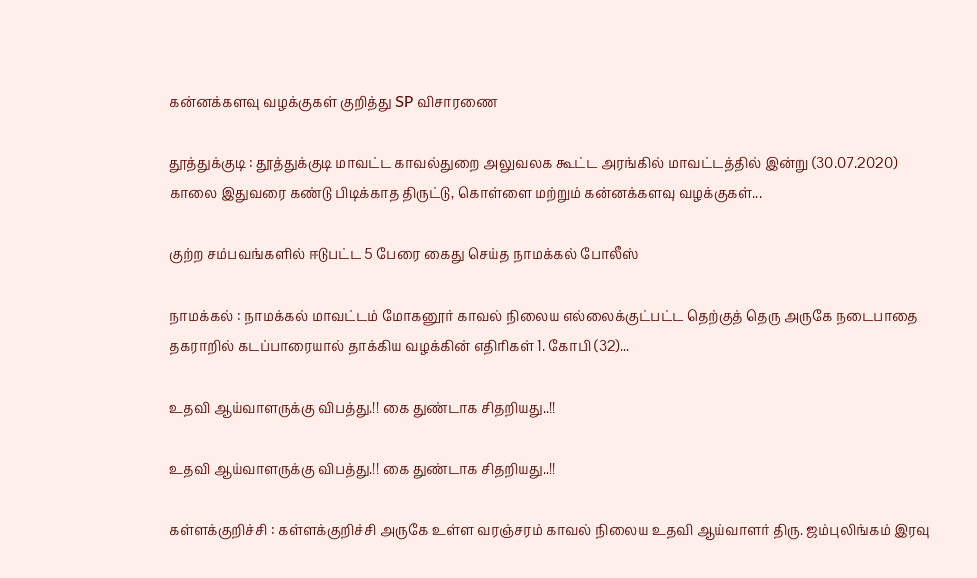கன்னக்களவு வழக்குகள் குறித்து SP விசாரணை

தூத்துக்குடி : தூத்துக்குடி மாவட்ட காவல்துறை அலுவலக கூட்ட அரங்கில் மாவட்டத்தில் இன்று (30.07.2020) காலை இதுவரை கண்டு பிடிக்காத திருட்டு, கொள்ளை மற்றும் கன்னக்களவு வழக்குகள்...

குற்ற சம்பவங்களில் ஈடுபட்ட 5 பேரை கைது செய்த நாமக்கல் போலீஸ்

நாமக்கல் : நாமக்கல் மாவட்டம் மோகனூர் காவல் நிலைய எல்லைக்குட்பட்ட தெற்குத் தெரு அருகே நடைபாதை தகராறில் கடப்பாரையால் தாக்கிய வழக்கின் எதிரிகள் 1. கோபி (32)...

உதவி ஆய்வாளருக்கு விபத்து.!! கை துண்டாக சிதறியது..!!

உதவி ஆய்வாளருக்கு விபத்து.!! கை துண்டாக சிதறியது..!!

கள்ளக்குறிச்சி : கள்ளக்குறிச்சி அருகே உள்ள வரஞ்சரம் காவல் நிலைய உதவி ஆய்வாளர் திரு. ஜம்புலிங்கம் இரவு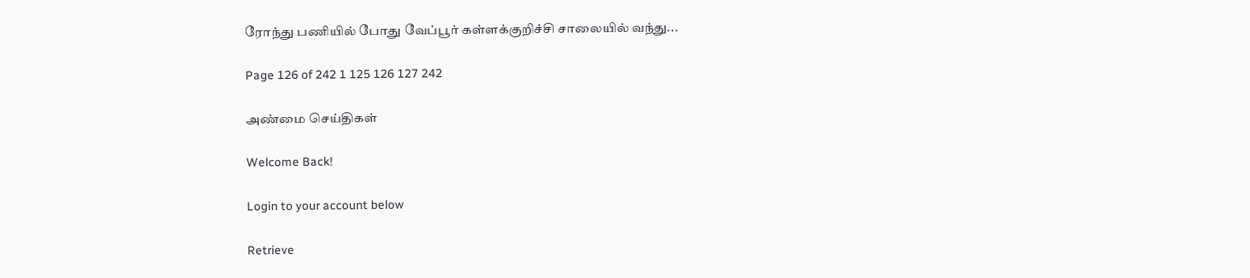ரோந்து பணியில் போது வேப்பூர் கள்ளக்குறிச்சி சாலையில் வந்து...

Page 126 of 242 1 125 126 127 242

அண்மை செய்திகள்

Welcome Back!

Login to your account below

Retrieve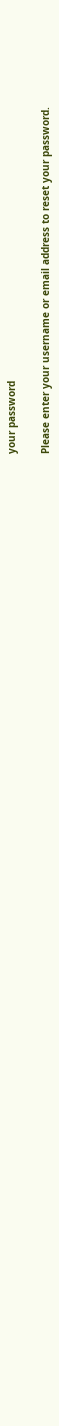your password

Please enter your username or email address to reset your password.